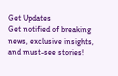Get Updates
Get notified of breaking news, exclusive insights, and must-see stories!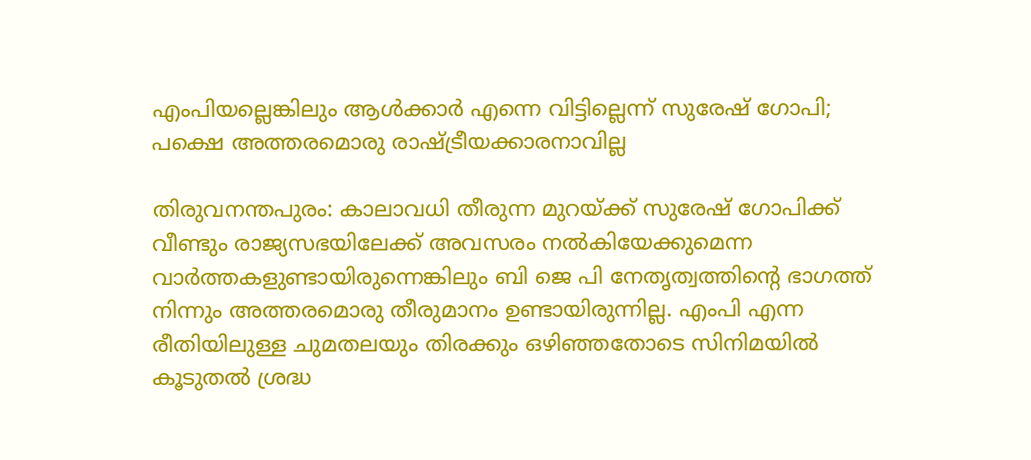എംപിയല്ലെങ്കിലും ആള്‍ക്കാർ എന്നെ വിട്ടില്ലെന്ന് സുരേഷ് ഗോപി; പക്ഷെ അത്തരമൊരു രാഷ്ട്രീയക്കാരനാവില്ല

തിരുവനന്തപുരം: കാലാവധി തീരുന്ന മുറയ്ക്ക് സുരേഷ് ഗോപിക്ക് വീണ്ടും രാജ്യസഭയിലേക്ക് അവസരം നല്‍കിയേക്കുമെന്ന വാർത്തകളുണ്ടായിരുന്നെങ്കിലും ബി ജെ പി നേതൃത്വത്തിന്റെ ഭാഗത്ത് നിന്നും അത്തരമൊരു തീരുമാനം ഉണ്ടായിരുന്നില്ല. എംപി എന്ന രീതിയിലുള്ള ചുമതലയും തിരക്കും ഒഴിഞ്ഞതോടെ സിനിമയില്‍ കൂടുതല്‍ ശ്രദ്ധ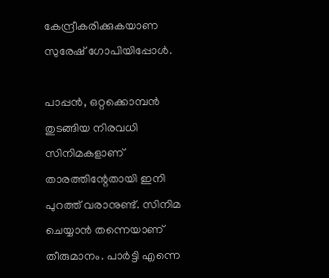കേന്ദ്രീകരിക്കുകയാണ സുരേഷ് ഗോപിയിപ്പോള്‍.

പാപ്പന്‍, ഒറ്റക്കൊമ്പന്‍ തുടങ്ങിയ നിരവധി സിനിമകളാണ് താരത്തിന്റേതായി ഇനി പുറത്ത് വരാനുണ്ട്. സിനിമ ചെയ്യാന്‍ തന്നെയാണ് തീരുമാനം. പാർട്ടി എന്നെ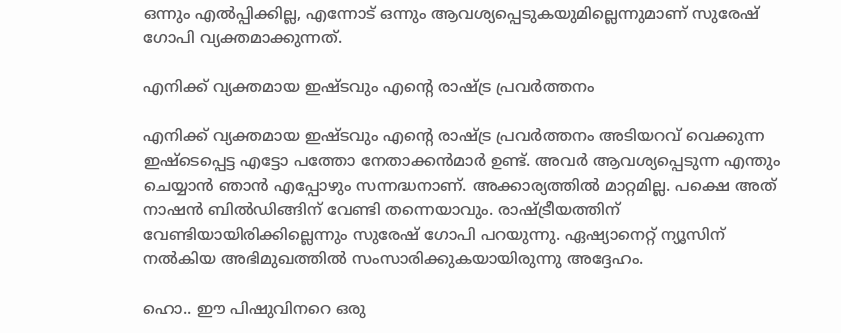ഒന്നും എല്‍പ്പിക്കില്ല, എന്നോട് ഒന്നും ആവശ്യപ്പെടുകയുമില്ലെന്നുമാണ് സുരേഷ് ഗോപി വ്യക്തമാക്കുന്നത്.

എനിക്ക് വ്യക്തമായ ഇഷ്ടവും എന്റെ രാഷ്ട്ര പ്രവർത്തനം

എനിക്ക് വ്യക്തമായ ഇഷ്ടവും എന്റെ രാഷ്ട്ര പ്രവർത്തനം അടിയറവ് വെക്കുന്ന ഇഷ്ടെപ്പെട്ട എട്ടോ പത്തോ നേതാക്കന്‍മാർ ഉണ്ട്. അവർ ആവശ്യപ്പെടുന്ന എന്തും ചെയ്യാന്‍ ഞാന്‍ എപ്പോഴും സന്നദ്ധനാണ്. അക്കാര്യത്തില്‍ മാറ്റമില്ല. പക്ഷെ അത് നാഷന്‍ ബില്‍ഡിങ്ങിന് വേണ്ടി തന്നെയാവും. രാഷ്ട്രീയത്തിന് വേണ്ടിയായിരിക്കില്ലെന്നും സുരേഷ് ഗോപി പറയുന്നു. ഏഷ്യാനെറ്റ് ന്യൂസിന് നല്‍കിയ അഭിമുഖത്തില്‍ സംസാരിക്കുകയായിരുന്നു അദ്ദേഹം.

ഹൊ.. ഈ പിഷുവിനറെ ഒരു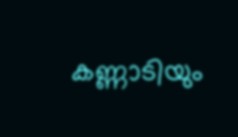കണ്ണാടിയും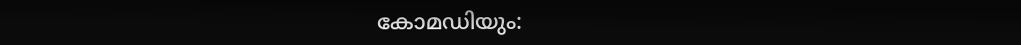കോമഡിയും: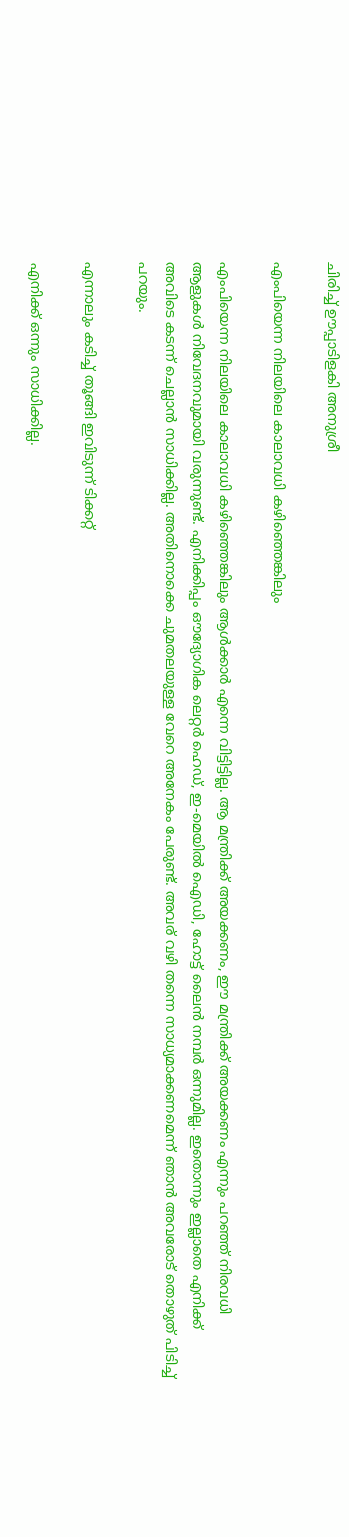ചിരിച്ച് ഊപ്പാടിളകി അനുശ്രീ

എംപിയെന്ന നിലയിലെ കാലാവധി കഴിഞ്ഞെങ്കിലും

എംപിയെന്ന നിലയിലെ കാലാവധി കഴിഞ്ഞെങ്കിലും ആള്‍ക്കാർ എന്നെ വിട്ടിട്ടില്ല. ആ മന്ത്രിക്ക് അയക്കണം, ഈ മന്ത്രിക്ക് അയക്കണം എന്നും പറഞ്ഞ് നിരവധി ആളുകള്‍ നിവേദനവുമായി വരുന്നുണ്ട്. എനിക്കിപ്പം ഔദ്യോഗിക ലെറ്റർ ഹെഡ്, ഇ-മെയില്‍ ഐഡി, ഹോട്ട് ലൈന്‍ നമ്പർ ഒന്നുമില്ല. ഇതൊന്നും ഇല്ലാതെ എനിക്ക് അവിടെ കടന്ന് ചെല്ലാന്‍ സാധിക്കില്ല. അതിനൊക്കെ ചുമതലയുള്ള വേറെ അനേകം പേരുണ്ട്. അവര് വഴി തന്നെ സാധ്യമാക്കണമെന്ന് ഞാന്‍ അവരോട് തൊഴുത് പിടിച്ച് പറയും.

എന്നാലും കടിച്ച് തൂങ്ങി ഇവിടുന്ന് ടിക്കറ്റ്

എനിക്ക് ഒന്നും സാധിക്കില്ല.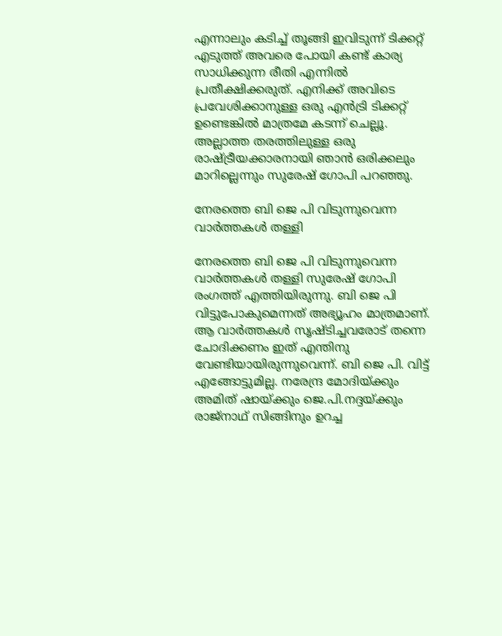എന്നാലും കടിച്ച് തൂങ്ങി ഇവിടുന്ന് ടിക്കറ്റ് എടുത്ത് അവരെ പോയി കണ്ട് കാര്യ സാധിക്കുന്ന രീതി എന്നില്‍ പ്രതീക്ഷിക്കരുത്. എനിക്ക് അവിടെ പ്രവേശിക്കാനുള്ള ഒരു എന്‍ട്രി ടിക്കറ്റ് ഉണ്ടെങ്കില്‍ മാത്രമേ കടന്ന് ചെല്ലൂ. അല്ലാത്ത തരത്തിലുള്ള ഒരു രാഷ്ട്രീയക്കാരനായി ഞാന്‍ ഒരിക്കലും മാറില്ലെന്നും സുരേഷ് ഗോപി പറഞ്ഞു.

നേരത്തെ ബി ജെ പി വിടുന്നുവെന്ന വാർത്തകള്‍ തള്ളി

നേരത്തെ ബി ജെ പി വിടുന്നുവെന്ന വാർത്തകള്‍ തള്ളി സുരേഷ് ഗോപി രംഗത്ത് എത്തിയിരുന്നു. ബി ജെ പി വിട്ടുപോകുമെന്നത് അഭ്യൂഹം മാത്രമാണ്. ആ വാർത്തകൾ സൃഷ്ടിച്ചവരോട് തന്നെ ചോദിക്കണം ഇത് എന്തിനു വേണ്ടിയായിരുന്നുവെന്ന്. ബി ജെ പി. വിട്ട് എങ്ങോട്ടുമില്ല. നരേന്ദ്ര മോദിയ്ക്കും അമിത് ഷായ്ക്കും ജെ.പി.നദ്ദയ്ക്കും രാജ്നാഥ് സിങ്ങിനും ഉറച്ച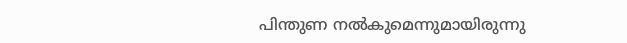പിന്തുണ നൽകുമെന്നുമായിരുന്നു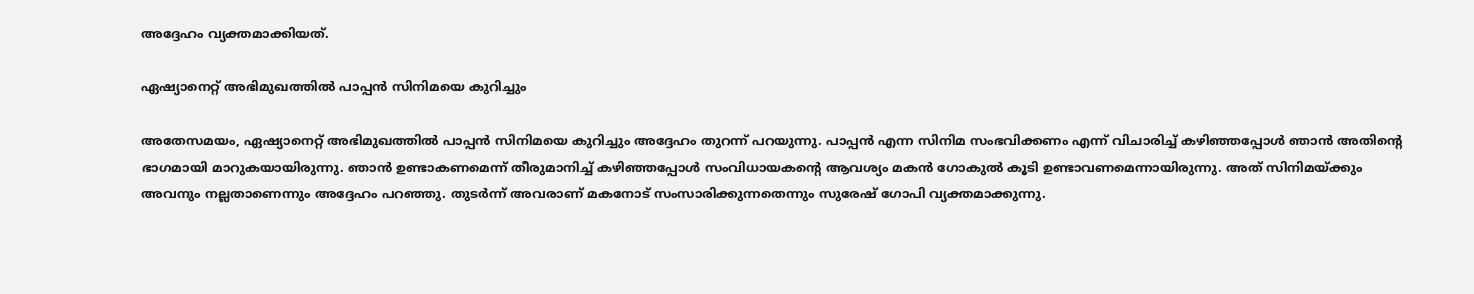അദ്ദേഹം വ്യക്തമാക്കിയത്.

ഏഷ്യാനെറ്റ് അഭിമുഖത്തില്‍ പാപ്പന്‍ സിനിമയെ കുറിച്ചും

അതേസമയം, ഏഷ്യാനെറ്റ് അഭിമുഖത്തില്‍ പാപ്പന്‍ സിനിമയെ കുറിച്ചും അദ്ദേഹം തുറന്ന് പറയുന്നു. പാപ്പന്‍ എന്ന സിനിമ സംഭവിക്കണം എന്ന് വിചാരിച്ച് കഴിഞ്ഞപ്പോള്‍ ഞാന്‍ അതിന്റെ ഭാഗമായി മാറുകയായിരുന്നു. ഞാന്‍ ഉണ്ടാകണമെന്ന് തീരുമാനിച്ച് കഴിഞ്ഞപ്പോള്‍ സംവിധായകന്റെ ആവശ്യം മകന്‍ ഗോകുല്‍ കൂടി ഉണ്ടാവണമെന്നായിരുന്നു. അത് സിനിമയ്ക്കും അവനും നല്ലതാണെന്നും അദ്ദേഹം പറഞ്ഞു. തുടർന്ന് അവരാണ് മകനോട് സംസാരിക്കുന്നതെന്നും സുരേഷ് ഗോപി വ്യക്തമാക്കുന്നു.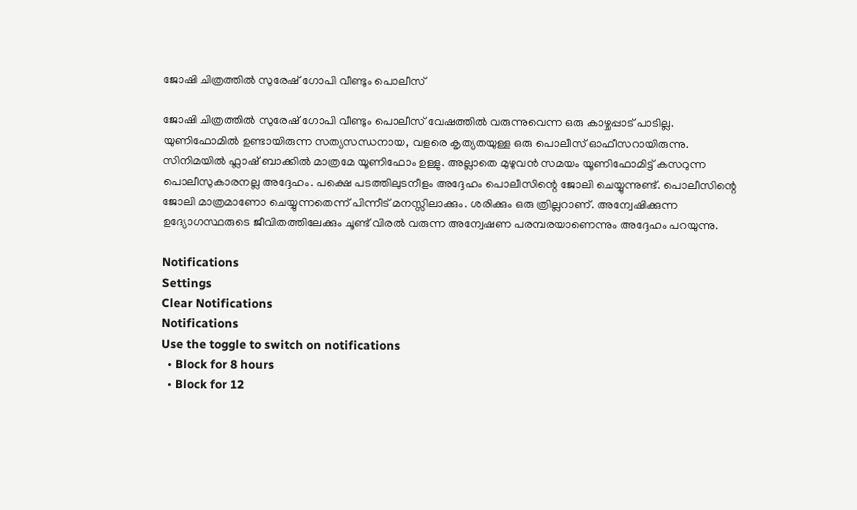ജോഷി ചിത്രത്തില്‍ സുരേഷ് ഗോപി വീണ്ടും പൊലീസ്

ജോഷി ചിത്രത്തില്‍ സുരേഷ് ഗോപി വീണ്ടും പൊലീസ് വേഷത്തില്‍ വരുന്നുവെന്ന ഒരു കാഴ്ചപ്പാട് പാടില്ല. യുണിഫോമില്‍ ഉണ്ടായിരുന്ന സത്യസന്ധനായ, വളരെ കൃത്യതയുള്ള ഒരു പൊലീസ് ഓഫീസറായിരുന്നു. സിനിമയില്‍ ഫ്ലാഷ് ബാക്കില്‍ മാത്രമേ യൂണിഫോം ഉള്ളു. അല്ലാതെ മുഴുവന്‍ സമയം യൂണിഫോമിട്ട് കസറുന്ന പൊലീസുകാരനല്ല അദ്ദേഹം. പക്ഷെ പടത്തിലുടനീളം അദ്ദേഹം പൊലീസിന്റെ ജോലി ചെയ്യുന്നുണ്ട്. പൊലീസിന്റെ ജോലി മാത്രമാണോ ചെയ്യുന്നതെന്ന് പിന്നീട് മനസ്സിലാക്കും. ശരിക്കും ഒരു ത്രില്ലറാണ്. അന്വേഷിക്കുന്ന ഉദ്യോഗസ്ഥരുടെ ജീവിതത്തിലേക്കും ചൂണ്ട് വിരല്‍ വരുന്ന അന്വേഷണ പരമ്പരയാണെന്നും അദ്ദേഹം പറയുന്നു.

Notifications
Settings
Clear Notifications
Notifications
Use the toggle to switch on notifications
  • Block for 8 hours
  • Block for 12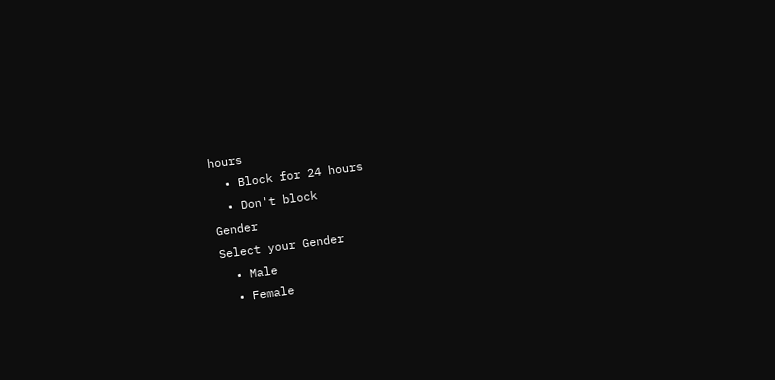hours
  • Block for 24 hours
  • Don't block
Gender
Select your Gender
  • Male
  • Female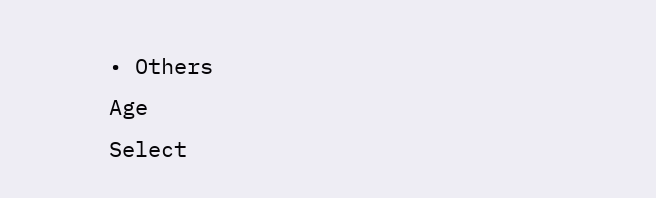• Others
Age
Select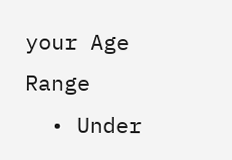your Age Range
  • Under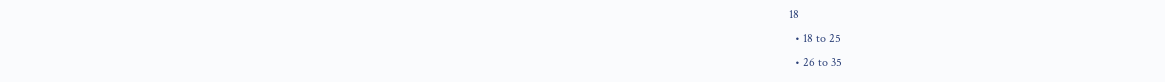18
  • 18 to 25
  • 26 to 35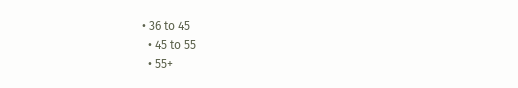• 36 to 45
  • 45 to 55
  • 55+